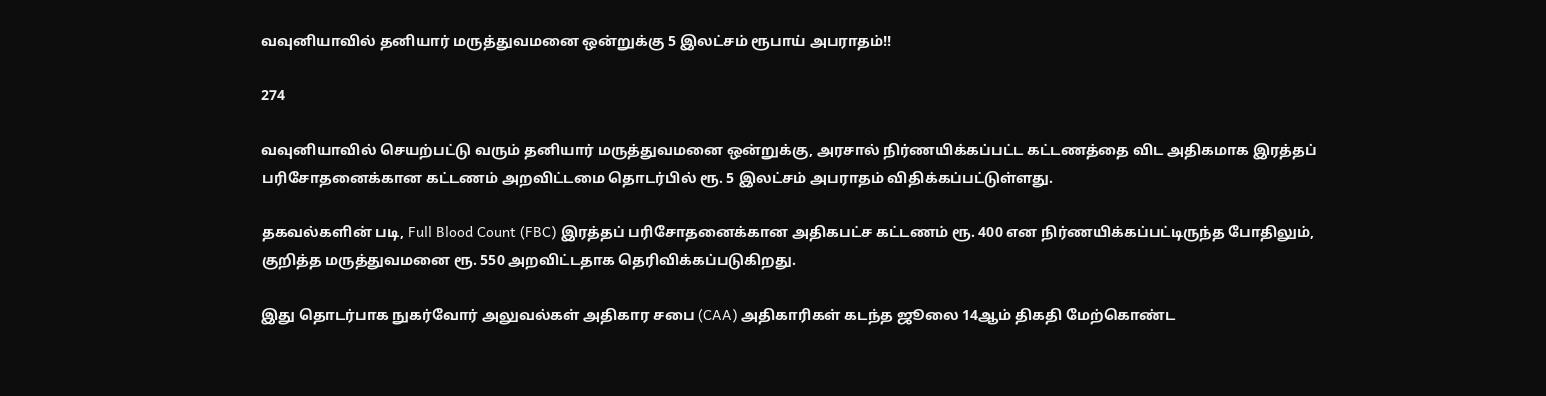வவுனியாவில் தனியார் மருத்துவமனை ஒன்றுக்கு 5 இலட்சம் ரூபாய் அபராதம்!!

274

வவுனியாவில் செயற்பட்டு வரும் தனியார் மருத்துவமனை ஒன்றுக்கு, அரசால் நிர்ணயிக்கப்பட்ட கட்டணத்தை விட அதிகமாக இரத்தப் பரிசோதனைக்கான கட்டணம் அறவிட்டமை தொடர்பில் ரூ. 5 இலட்சம் அபராதம் விதிக்கப்பட்டுள்ளது.

தகவல்களின் படி, Full Blood Count (FBC) இரத்தப் பரிசோதனைக்கான அதிகபட்ச கட்டணம் ரூ. 400 என நிர்ணயிக்கப்பட்டிருந்த போதிலும், குறித்த மருத்துவமனை ரூ. 550 அறவிட்டதாக தெரிவிக்கப்படுகிறது.

இது தொடர்பாக நுகர்வோர் அலுவல்கள் அதிகார சபை (CAA) அதிகாரிகள் கடந்த ஜூலை 14ஆம் திகதி மேற்கொண்ட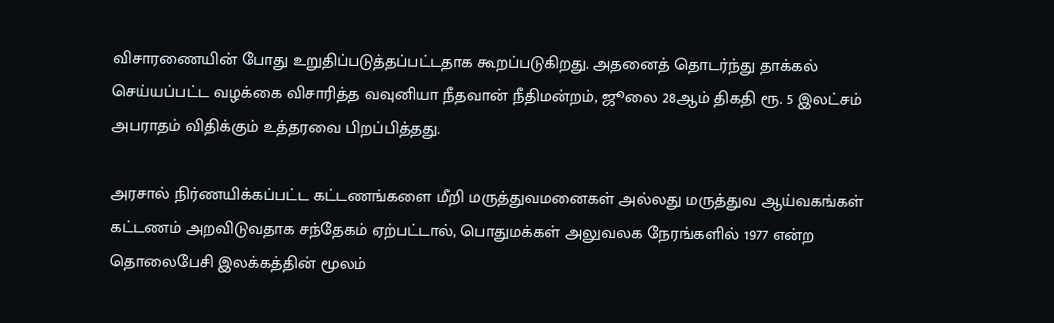விசாரணையின் போது உறுதிப்படுத்தப்பட்டதாக கூறப்படுகிறது. அதனைத் தொடர்ந்து தாக்கல் செய்யப்பட்ட வழக்கை விசாரித்த வவுனியா நீதவான் நீதிமன்றம், ஜூலை 28ஆம் திகதி ரூ. 5 இலட்சம் அபராதம் விதிக்கும் உத்தரவை பிறப்பித்தது.

அரசால் நிர்ணயிக்கப்பட்ட கட்டணங்களை மீறி மருத்துவமனைகள் அல்லது மருத்துவ ஆய்வகங்கள் கட்டணம் அறவிடுவதாக சந்தேகம் ஏற்பட்டால், பொதுமக்கள் அலுவலக நேரங்களில் 1977 என்ற தொலைபேசி இலக்கத்தின் மூலம்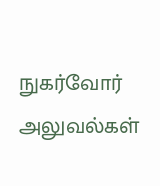நுகர்வோர் அலுவல்கள்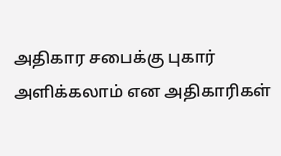அதிகார சபைக்கு புகார் அளிக்கலாம் என அதிகாரிகள்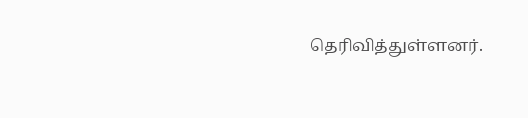தெரிவித்துள்ளனர்.